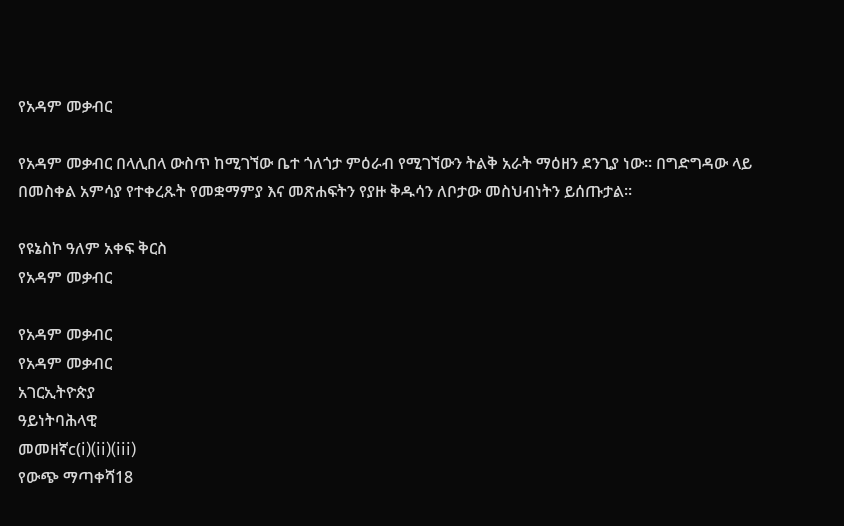የአዳም መቃብር

የአዳም መቃብር በላሊበላ ውስጥ ከሚገኘው ቤተ ጎለጎታ ምዕራብ የሚገኘውን ትልቅ አራት ማዕዘን ደንጊያ ነው። በግድግዳው ላይ በመስቀል አምሳያ የተቀረጹት የመቋማምያ እና መጽሐፍትን የያዙ ቅዱሳን ለቦታው መስህብነትን ይሰጡታል።

የዩኔስኮ ዓለም አቀፍ ቅርስ
የአዳም መቃብር

የአዳም መቃብር
የአዳም መቃብር
አገርኢትዮጵያ
ዓይነትባሕላዊ
መመዘኛc(i)(ii)(iii)
የውጭ ማጣቀሻ18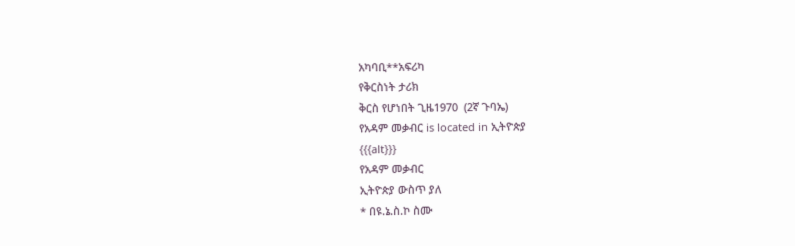አካባቢ**አፍሪካ
የቅርስነት ታሪክ
ቅርስ የሆነበት ጊዜ1970  (2ኛ ጉባኤ)
የአዳም መቃብር is located in ኢትዮጵያ
{{{alt}}}
የአዳም መቃብር
ኢትዮጵያ ውስጥ ያለ
* በዩ.ኔ.ስ.ኮ ስሙ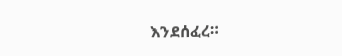እንደሰፈረ።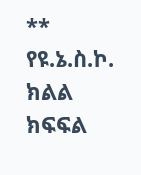** የዩ.ኔ.ስ.ኮ. ክልል ክፍፍል